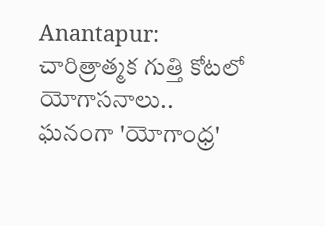Anantapur: చారిత్రాత్మక గుత్తి కోటలో యోగాసనాలు.. ఘనంగా 'యోగాంధ్ర'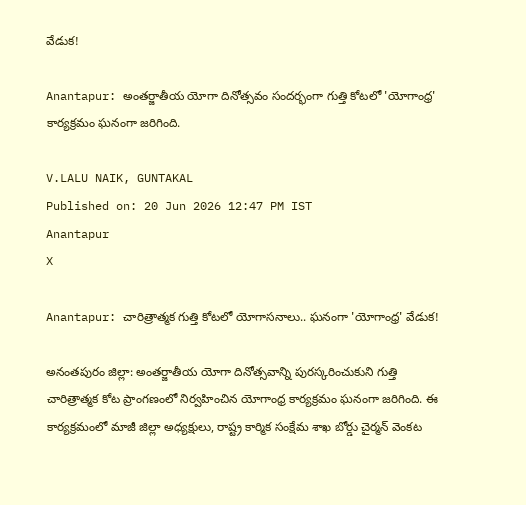వేడుక!

Anantapur: అంతర్జాతీయ యోగా దినోత్సవం సందర్భంగా గుత్తి కోటలో 'యోగాంధ్ర' కార్యక్రమం ఘనంగా జరిగింది.

V.LALU NAIK, GUNTAKAL
Published on: 20 Jun 2026 12:47 PM IST
Anantapur
X

Anantapur: చారిత్రాత్మక గుత్తి కోటలో యోగాసనాలు.. ఘనంగా 'యోగాంధ్ర' వేడుక!

అనంతపురం జిల్లా: అంతర్జాతీయ యోగా దినోత్సవాన్ని పురస్కరించుకుని గుత్తి చారిత్రాత్మక కోట ప్రాంగణంలో నిర్వహించిన యోగాంధ్ర కార్యక్రమం ఘనంగా జరిగింది. ఈ కార్యక్రమంలో మాజీ జిల్లా అధ్యక్షులు, రాష్ట్ర కార్మిక సంక్షేమ శాఖ బోర్డు చైర్మన్ వెంకట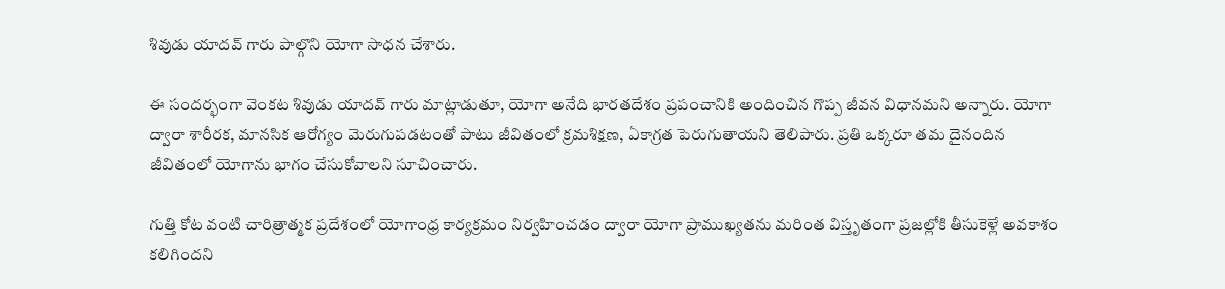శివుడు యాదవ్ గారు పాల్గొని యోగా సాధన చేశారు.

ఈ సందర్భంగా వెంకట శివుడు యాదవ్ గారు మాట్లాడుతూ, యోగా అనేది భారతదేశం ప్రపంచానికి అందించిన గొప్ప జీవన విధానమని అన్నారు. యోగా ద్వారా శారీరక, మానసిక ఆరోగ్యం మెరుగుపడటంతో పాటు జీవితంలో క్రమశిక్షణ, ఏకాగ్రత పెరుగుతాయని తెలిపారు. ప్రతి ఒక్కరూ తమ దైనందిన జీవితంలో యోగాను భాగం చేసుకోవాలని సూచించారు.

గుత్తి కోట వంటి చారిత్రాత్మక ప్రదేశంలో యోగాంధ్ర కార్యక్రమం నిర్వహించడం ద్వారా యోగా ప్రాముఖ్యతను మరింత విస్తృతంగా ప్రజల్లోకి తీసుకెళ్లే అవకాశం కలిగిందని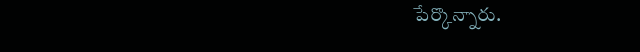పేర్కొన్నారు.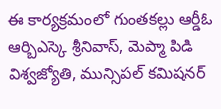ఈ కార్యక్రమంలో గుంతకల్లు ఆర్డీఓ ఆర్బిఎస్కె శ్రీనివాస్, మెప్మా పిడి విశ్వజ్యోతి, మున్సిపల్ కమిషనర్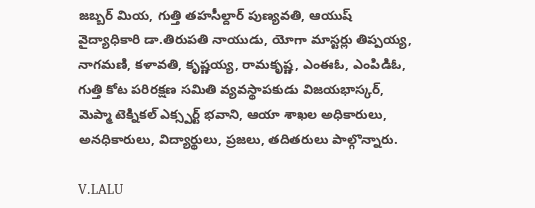జబ్బర్ మియ, గుత్తి తహసీల్దార్ పుణ్యవతి, ఆయుష్ వైద్యాధికారి డా.తిరుపతి నాయుడు, యోగా మాస్టర్లు తిప్పయ్య, నాగమణి, కళావతి, కృష్ణయ్య, రామకృష్ణ, ఎంఈఓ, ఎంపిడిఓ, గుత్తి కోట పరిరక్షణ సమితి వ్యవస్థాపకుడు విజయభాస్కర్, మెప్మా టెక్నికల్ ఎక్స్పర్ట్ భవాని, ఆయా శాఖల అధికారులు, అనధికారులు, విద్యార్థులు, ప్రజలు, తదితరులు పాల్గొన్నారు.

V.LALU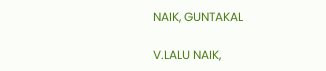NAIK, GUNTAKAL

V.LALU NAIK,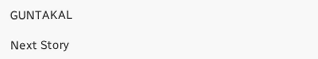GUNTAKAL

Next Story